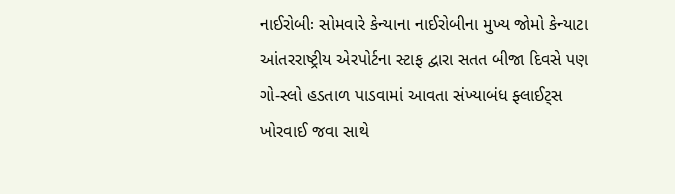નાઈરોબીઃ સોમવારે કેન્યાના નાઈરોબીના મુખ્ય જોમો કેન્યાટા આંતરરાષ્ટ્રીય એરપોર્ટના સ્ટાફ દ્વારા સતત બીજા દિવસે પણ ગો-સ્લો હડતાળ પાડવામાં આવતા સંખ્યાબંધ ફ્લાઈટ્સ ખોરવાઈ જવા સાથે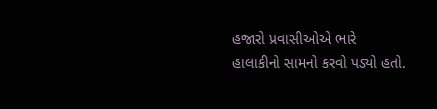હજારો પ્રવાસીઓએ ભારે હાલાકીનો સામનો કરવો પડ્યો હતો.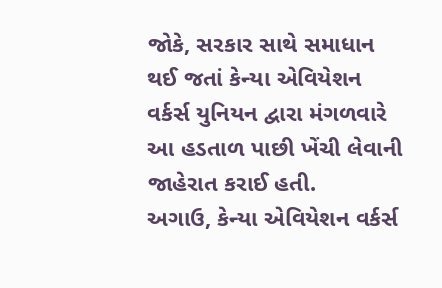જોકે, સરકાર સાથે સમાધાન થઈ જતાં કેન્યા એવિયેશન વર્કર્સ યુનિયન દ્વારા મંગળવારે આ હડતાળ પાછી ખેંચી લેવાની જાહેરાત કરાઈ હતી.
અગાઉ, કેન્યા એવિયેશન વર્કર્સ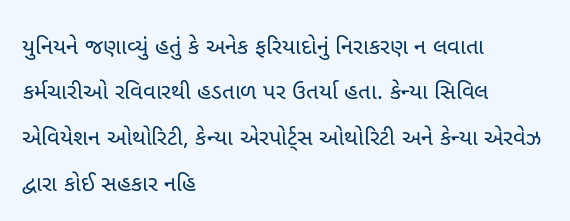યુનિયને જણાવ્યું હતું કે અનેક ફરિયાદોનું નિરાકરણ ન લવાતા કર્મચારીઓ રવિવારથી હડતાળ પર ઉતર્યા હતા. કેન્યા સિવિલ એવિયેશન ઓથોરિટી, કેન્યા એરપોર્ટ્સ ઓથોરિટી અને કેન્યા એરવેઝ દ્વારા કોઈ સહકાર નહિ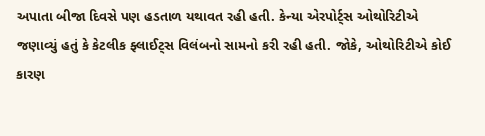અપાતા બીજા દિવસે પણ હડતાળ યથાવત રહી હતી. કેન્યા એરપોર્ટ્સ ઓથોરિટીએ જણાવ્યું હતું કે કેટલીક ફ્લાઈટ્સ વિલંબનો સામનો કરી રહી હતી. જોકે, ઓથોરિટીએ કોઈ કારણ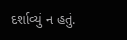દર્શાવ્યું ન હતું.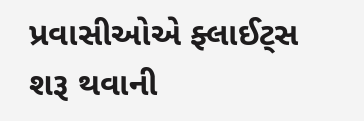પ્રવાસીઓએ ફ્લાઈટ્સ શરૂ થવાની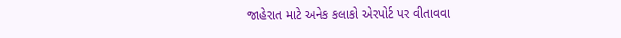જાહેરાત માટે અનેક કલાકો એરપોર્ટ પર વીતાવવા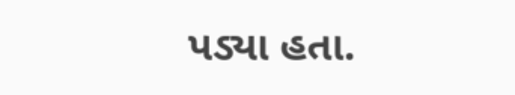પડ્યા હતા.